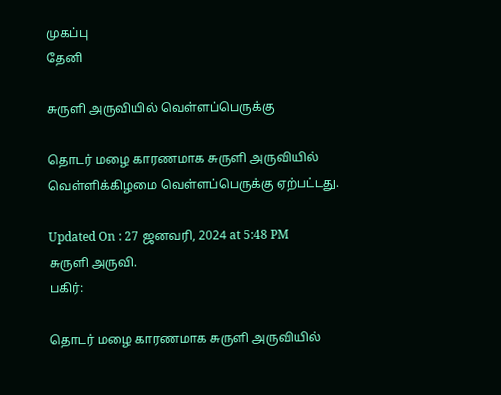முகப்பு
தேனி

சுருளி அருவியில் வெள்ளப்பெருக்கு

தொடர் மழை காரணமாக சுருளி அருவியில் வெள்ளிக்கிழமை வெள்ளப்பெருக்கு ஏற்பட்டது.

Updated On : 27 ஜனவரி, 2024 at 5:48 PM
சுருளி அருவி.
பகிர்:

தொடர் மழை காரணமாக சுருளி அருவியில்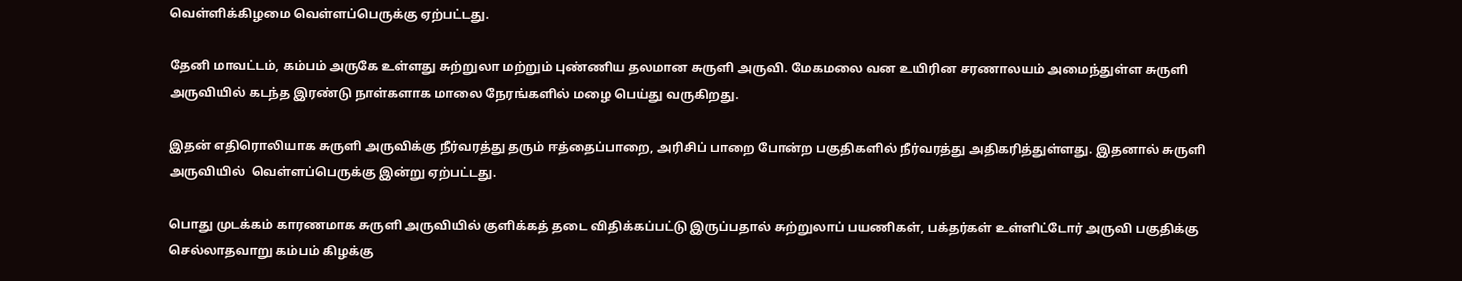வெள்ளிக்கிழமை வெள்ளப்பெருக்கு ஏற்பட்டது.

தேனி மாவட்டம், கம்பம் அருகே உள்ளது சுற்றுலா மற்றும் புண்ணிய தலமான சுருளி அருவி. மேகமலை வன உயிரின சரணாலயம் அமைந்துள்ள சுருளி அருவியில் கடந்த இரண்டு நாள்களாக மாலை நேரங்களில் மழை பெய்து வருகிறது.

இதன் எதிரொலியாக சுருளி அருவிக்கு நீர்வரத்து தரும் ஈத்தைப்பாறை, அரிசிப் பாறை போன்ற பகுதிகளில் நீர்வரத்து அதிகரித்துள்ளது. இதனால் சுருளி அருவியில்  வெள்ளப்பெருக்கு இன்று ஏற்பட்டது.

பொது முடக்கம் காரணமாக சுருளி அருவியில் குளிக்கத் தடை விதிக்கப்பட்டு இருப்பதால் சுற்றுலாப் பயணிகள், பக்தர்கள் உள்ளிட்டோர் அருவி பகுதிக்கு செல்லாதவாறு கம்பம் கிழக்கு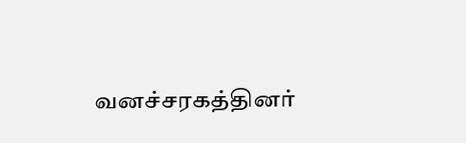வனச்சரகத்தினர்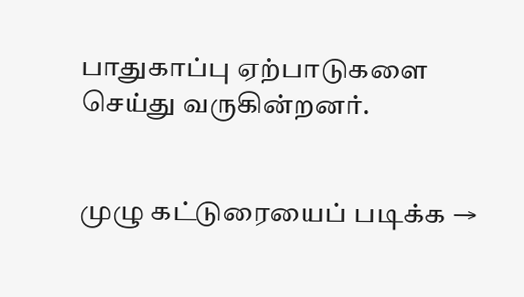பாதுகாப்பு ஏற்பாடுகளை செய்து வருகின்றனர்.


முழு கட்டுரையைப் படிக்க →